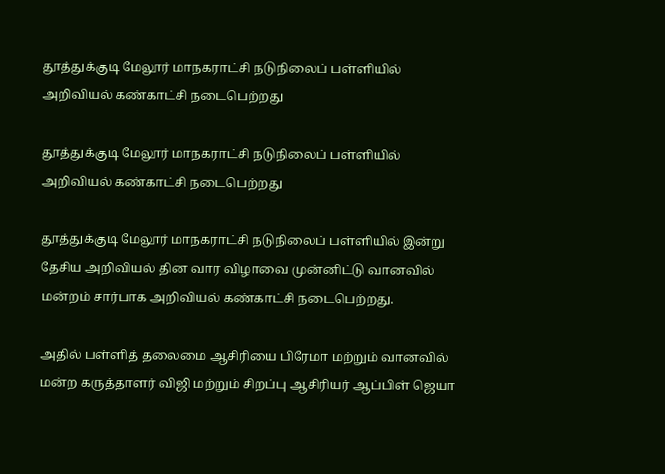தூத்துக்குடி மேலூர் மாநகராட்சி நடுநிலைப் பள்ளியில் அறிவியல் கண்காட்சி நடைபெற்றது

தூத்துக்குடி மேலூர் மாநகராட்சி நடுநிலைப் பள்ளியில் அறிவியல் கண்காட்சி நடைபெற்றது

தூத்துக்குடி மேலூர் மாநகராட்சி நடுநிலைப் பள்ளியில் இன்று தேசிய அறிவியல் தின வார விழாவை முன்னிட்டு வானவில் மன்றம் சார்பாக அறிவியல் கண்காட்சி நடைபெற்றது.

அதில் பள்ளித் தலைமை ஆசிரியை பிரேமா மற்றும் வானவில் மன்ற கருத்தாளர் விஜி மற்றும் சிறப்பு ஆசிரியர் ஆப்பிள் ஜெயா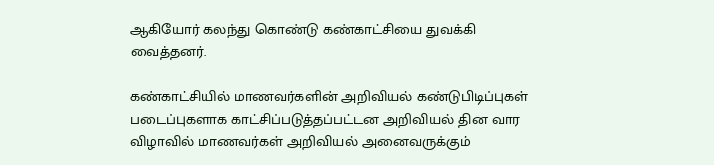ஆகியோர் கலந்து கொண்டு கண்காட்சியை துவக்கி வைத்தனர்.

கண்காட்சியில் மாணவர்களின் அறிவியல் கண்டுபிடிப்புகள் படைப்புகளாக காட்சிப்படுத்தப்பட்டன அறிவியல் தின வார விழாவில் மாணவர்கள் அறிவியல் அனைவருக்கும்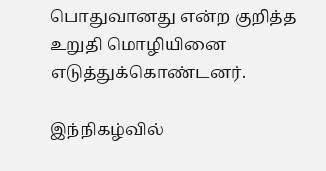பொதுவானது என்ற குறித்த உறுதி மொழியினை எடுத்துக்கொண்டனர்.

இந்நிகழ்வில்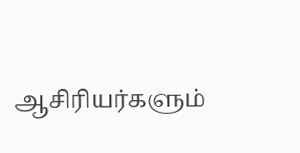ஆசிரியர்களும்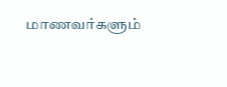மாணவர்களும்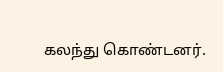கலந்து கொண்டனர்.